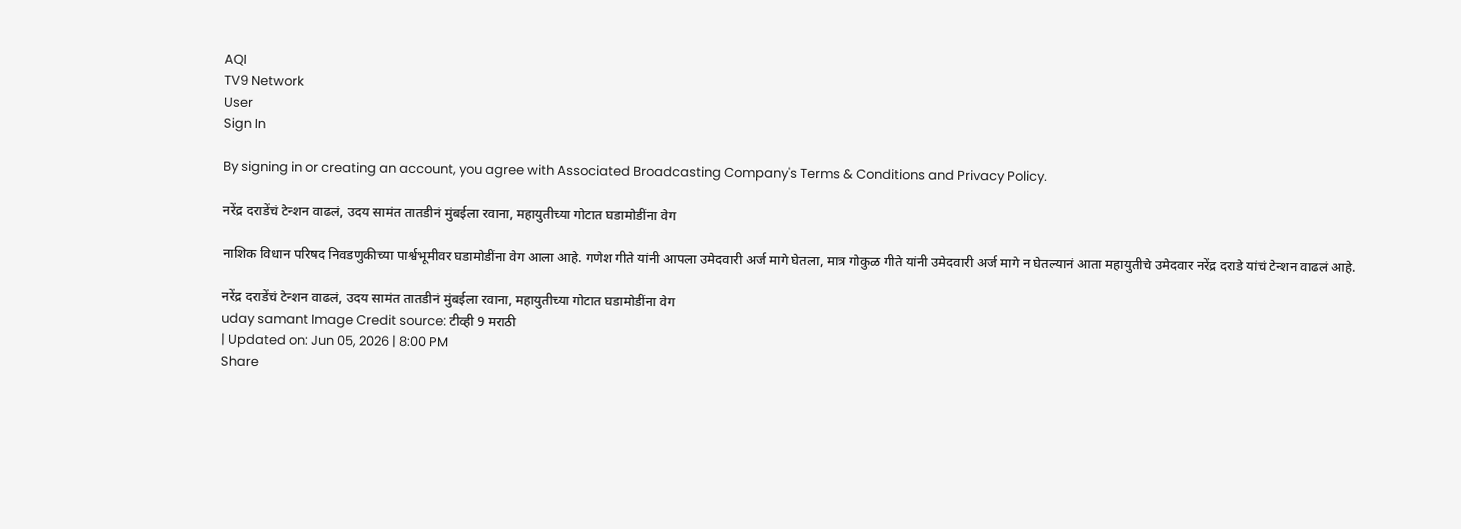AQI
TV9 Network
User
Sign In

By signing in or creating an account, you agree with Associated Broadcasting Company's Terms & Conditions and Privacy Policy.

नरेंद्र दराडेंचं टेन्शन वाढलं, उदय सामंत तातडीनं मुंबईला रवाना, महायुतीच्या गोटात घडामोडींना वेग

नाशिक विधान परिषद निवडणुकीच्या पार्श्वभूमीवर घडामोडींना वेग आला आहे. गणेश गीते यांनी आपला उमेदवारी अर्ज मागे घेतला, मात्र गोकुळ गीते यांनी उमेदवारी अर्ज मागे न घेतल्यानं आता महायुतीचे उमेदवार नरेंद्र दराडे यांचं टेन्शन वाढलं आहे.

नरेंद्र दराडेंचं टेन्शन वाढलं, उदय सामंत तातडीनं मुंबईला रवाना, महायुतीच्या गोटात घडामोडींना वेग
uday samant Image Credit source: टीव्ही 9 मराठी
| Updated on: Jun 05, 2026 | 8:00 PM
Share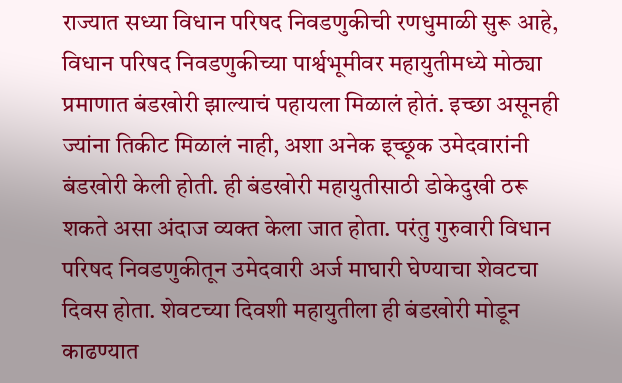राज्यात सध्या विधान परिषद निवडणुकीची रणधुमाळी सुरू आहे, विधान परिषद निवडणुकीच्या पार्श्वभूमीवर महायुतीमध्ये मोठ्या प्रमाणात बंडखोरी झाल्याचं पहायला मिळालं होतं. इच्छा असूनही ज्यांना तिकीट मिळालं नाही, अशा अनेक इ्च्छूक उमेदवारांनी बंडखोरी केली होती. ही बंडखोरी महायुतीसाठी डोकेदुखी ठरू शकते असा अंदाज व्यक्त केला जात होता. परंतु गुरुवारी विधान परिषद निवडणुकीतून उमेदवारी अर्ज माघारी घेण्याचा शेवटचा दिवस होता. शेवटच्या दिवशी महायुतीला ही बंडखोरी मोडून काढण्यात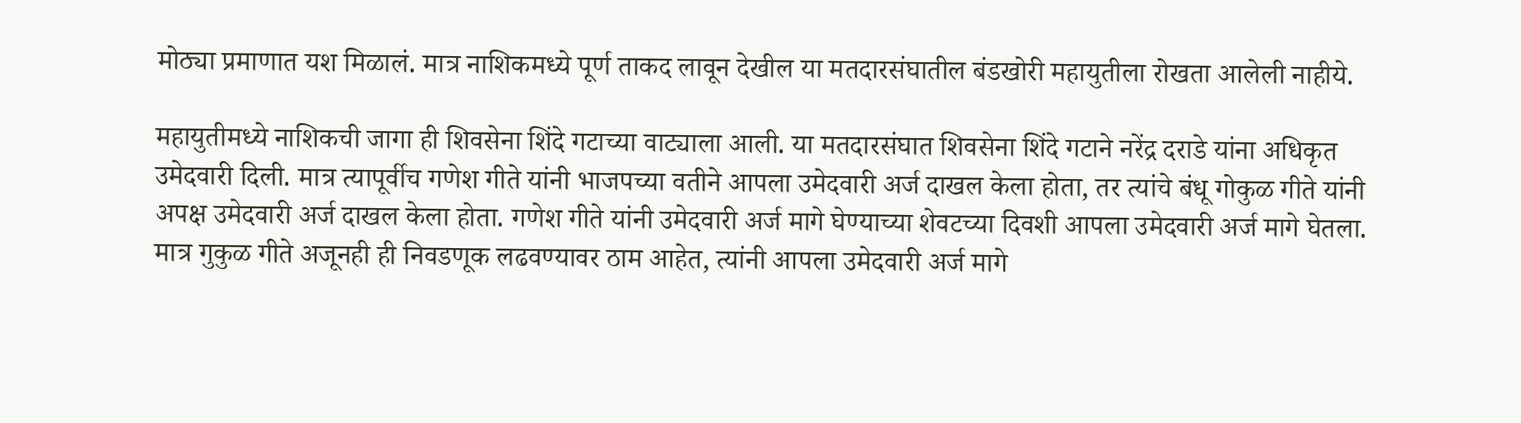मोठ्या प्रमाणात यश मिळालं. मात्र नाशिकमध्ये पूर्ण ताकद लावून देखील या मतदारसंघातील बंडखोरी महायुतीला रोखता आलेली नाहीये.

महायुतीमध्ये नाशिकची जागा ही शिवसेना शिंदे गटाच्या वाट्याला आली. या मतदारसंघात शिवसेना शिंदे गटाने नरेंद्र दराडे यांना अधिकृत उमेदवारी दिली. मात्र त्यापूर्वीच गणेश गीते यांनी भाजपच्या वतीने आपला उमेदवारी अर्ज दाखल केला होता, तर त्यांचे बंधू गोकुळ गीते यांनी अपक्ष उमेदवारी अर्ज दाखल केला होता. गणेश गीते यांनी उमेदवारी अर्ज मागे घेण्याच्या शेवटच्या दिवशी आपला उमेदवारी अर्ज मागे घेतला. मात्र गुकुळ गीते अजूनही ही निवडणूक लढवण्यावर ठाम आहेत, त्यांनी आपला उमेदवारी अर्ज मागे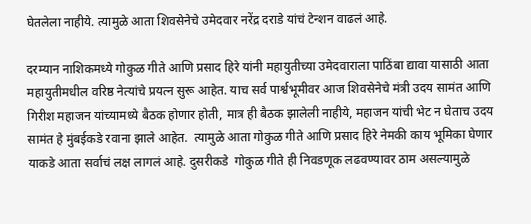घेतलेला नाहीये. त्यामुळे आता शिवसेनेचे उमेदवार नरेंद्र दराडे यांचं टेन्शन वाढलं आहे.

दरम्यान नाशिकमध्ये गोकुळ गीते आणि प्रसाद हिरे यांनी महायुतीच्या उमेदवाराला पाठिंबा द्यावा यासाठी आता महायुतीमधील वरिष्ठ नेत्यांचे प्रयत्न सुरू आहेत. याच सर्व पार्श्वभूमीवर आज शिवसेनेचे मंत्री उदय सामंत आणि गिरीश महाजन यांच्यामध्ये बैठक होणार होती, मात्र ही बैठक झालेली नाहीये, महाजन यांची भेट न घेताच उदय सामंत हे मुंबईकडे रवाना झाले आहेत.  त्यामुळे आता गोकुळ गीते आणि प्रसाद हिरे नेमकी काय भूमिका घेणार याकडे आता सर्वाचं लक्ष लागलं आहे. दुसरीकडे  गोकुळ गीते ही निवडणूक लढवण्यावर ठाम असल्यामुळे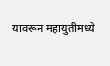यावरून महायुतीमध्ये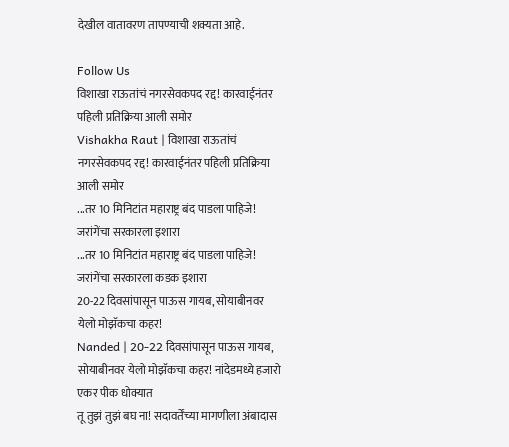देखील वातावरण तापण्याची शक्यता आहे.

Follow Us
विशाखा राऊतांचं नगरसेवकपद रद्द! कारवाईनंतर पहिली प्रतिक्रिया आली समोर
Vishakha Raut | विशाखा राऊतांचं नगरसेवकपद रद्द! कारवाईनंतर पहिली प्रतिक्रिया आली समोर
...तर 10 मिनिटांत महाराष्ट्र बंद पाडला पाहिजे! जरांगेंचा सरकारला इशारा
...तर 10 मिनिटांत महाराष्ट्र बंद पाडला पाहिजे! जरांगेंचा सरकारला कडक इशारा
20-22 दिवसांपासून पाऊस गायब, सोयाबीनवर येलो मोझॅकचा कहर!
Nanded | 20-22 दिवसांपासून पाऊस गायब, सोयाबीनवर येलो मोझॅकचा कहर! नांदेडमध्ये हजारो एकर पीक धोक्यात
तू तुझं तुझं बघ ना! सदावर्तेंच्या मागणीला अंबादास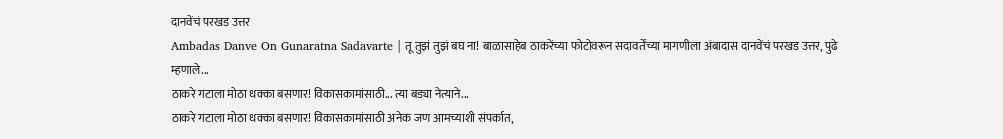दानवेंचं परखड उत्तर
Ambadas Danve On Gunaratna Sadavarte | तू तुझं तुझं बघ ना! बाळासाहेब ठाकरेंच्या फोटोवरून सदावर्तेंच्या मागणीला अंबादास दानवेंचं परखड उत्तर, पुढे म्हणाले...
ठाकरे गटाला मोठा धक्का बसणार! विकासकामांसाठी... त्या बड्या नेत्याने...
ठाकरे गटाला मोठा धक्का बसणार! विकासकामांसाठी अनेक जण आमच्याशी संपर्कात,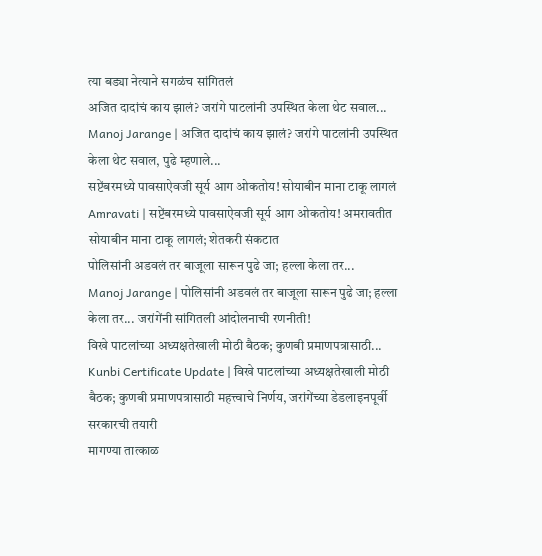त्या बड्या नेत्याने सगळंच सांगितलं
अजित दादांचं काय झालं? जरांगे पाटलांनी उपस्थित केला थेट सवाल...
Manoj Jarange | अजित दादांचं काय झालं? जरांगे पाटलांनी उपस्थित केला थेट सवाल, पुढे म्हणाले...
सप्टेंबरमध्ये पावसाऐवजी सूर्य आग ओकतोय! सोयाबीन माना टाकू लागलं
Amravati | सप्टेंबरमध्ये पावसाऐवजी सूर्य आग ओकतोय! अमरावतीत सोयाबीन माना टाकू लागलं; शेतकरी संकटात
पोलिसांनी अडवलं तर बाजूला सारून पुढे जा; हल्ला केला तर...
Manoj Jarange | पोलिसांनी अडवलं तर बाजूला सारून पुढे जा; हल्ला केला तर... जरांगेंनी सांगितली आंदोलनाची रणनीती!
विखे पाटलांच्या अध्यक्षतेखाली मोठी बैठक; कुणबी प्रमाणपत्रासाठी...
Kunbi Certificate Update | विखे पाटलांच्या अध्यक्षतेखाली मोठी बैठक; कुणबी प्रमाणपत्रासाठी महत्त्वाचे निर्णय, जरांगेंच्या डेडलाइनपूर्वी सरकारची तयारी
मागण्या तात्काळ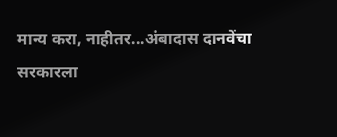मान्य करा, नाहीतर...अंबादास दानवेंचा सरकारला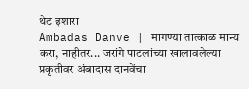थेट इशारा
Ambadas Danve | मागण्या तात्काळ मान्य करा, नाहीतर... जरांगे पाटलांच्या खालावलेल्या प्रकृतीवर अंबादास दानवेंचा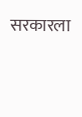सरकारला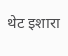थेट इशारा